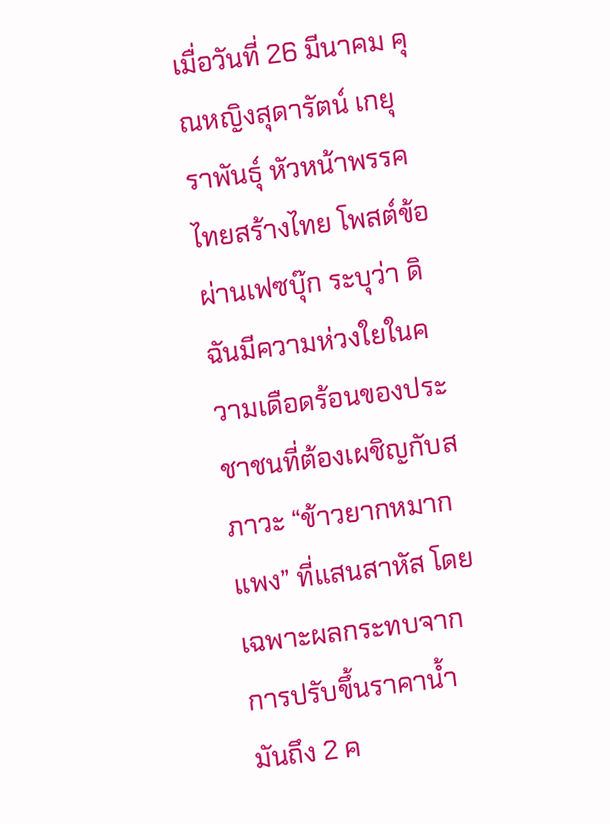เมื่อวันที่ 26 มีนาคม คุณหญิงสุดารัตน์ เกยุราพันธุ์ หัวหน้าพรรคไทยสร้างไทย โพสต์ข้อผ่านเฟซบุ๊ก ระบุว่า ดิฉันมีความห่วงใยในความเดือดร้อนของประชาชนที่ต้องเผชิญกับสภาวะ “ข้าวยากหมากแพง” ที่แสนสาหัส โดยเฉพาะผลกระทบจากการปรับขึ้นราคาน้ำมันถึง 2 ค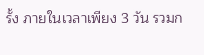รั้ง ภายในเวลาเพียง 3 วัน รวมก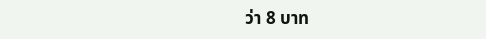ว่า 8 บาท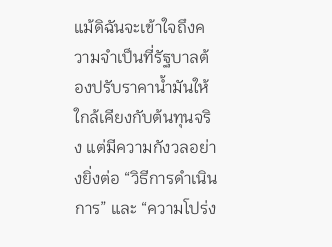แม้ดิฉันจะเข้าใจถึงความจำเป็นที่รัฐบาลต้องปรับราคาน้ำมันให้ใกล้เคียงกับต้นทุนจริง แต่มีความกังวลอย่างยิ่งต่อ “วิธีการดำเนินการ” และ “ความโปร่ง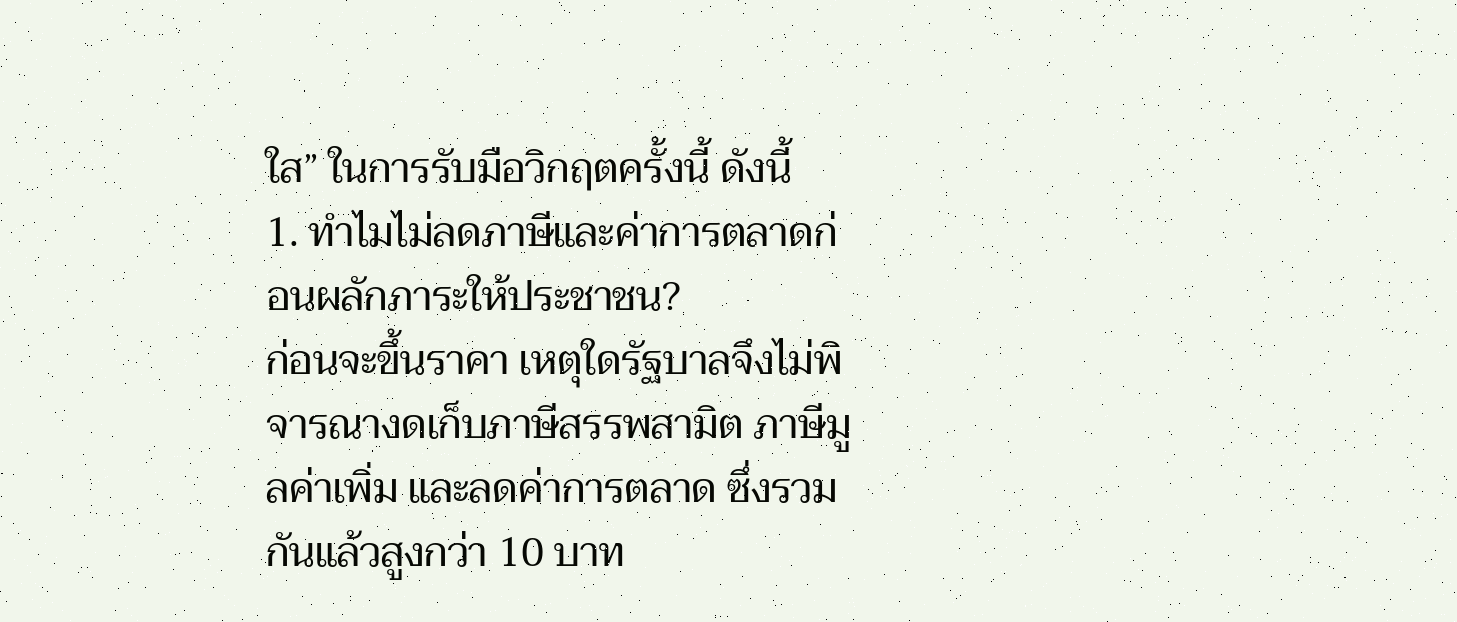ใส” ในการรับมือวิกฤตครั้งนี้ ดังนี้
1. ทำไมไม่ลดภาษีและค่าการตลาดก่อนผลักภาระให้ประชาชน?
ก่อนจะขึ้นราคา เหตุใดรัฐบาลจึงไม่พิจารณางดเก็บภาษีสรรพสามิต ภาษีมูลค่าเพิ่ม และลดค่าการตลาด ซึ่งรวมกันแล้วสูงกว่า 10 บาท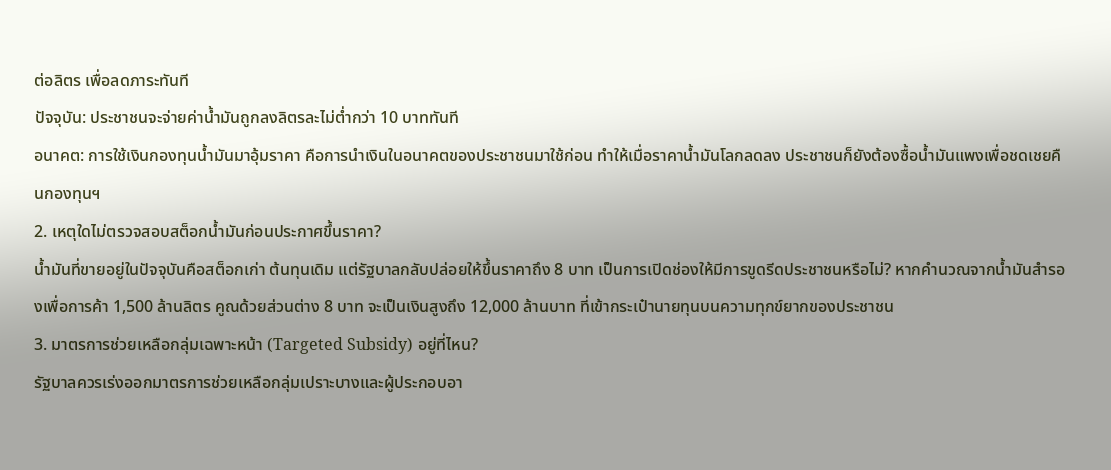ต่อลิตร เพื่อลดภาระทันที
ปัจจุบัน: ประชาชนจะจ่ายค่าน้ำมันถูกลงลิตรละไม่ต่ำกว่า 10 บาททันที
อนาคต: การใช้เงินกองทุนน้ำมันมาอุ้มราคา คือการนำเงินในอนาคตของประชาชนมาใช้ก่อน ทำให้เมื่อราคาน้ำมันโลกลดลง ประชาชนก็ยังต้องซื้อน้ำมันแพงเพื่อชดเชยคืนกองทุนฯ
2. เหตุใดไม่ตรวจสอบสต็อกน้ำมันก่อนประกาศขึ้นราคา?
น้ำมันที่ขายอยู่ในปัจจุบันคือสต็อกเก่า ต้นทุนเดิม แต่รัฐบาลกลับปล่อยให้ขึ้นราคาถึง 8 บาท เป็นการเปิดช่องให้มีการขูดรีดประชาชนหรือไม่? หากคำนวณจากน้ำมันสำรองเพื่อการค้า 1,500 ล้านลิตร คูณด้วยส่วนต่าง 8 บาท จะเป็นเงินสูงถึง 12,000 ล้านบาท ที่เข้ากระเป๋านายทุนบนความทุกข์ยากของประชาชน
3. มาตรการช่วยเหลือกลุ่มเฉพาะหน้า (Targeted Subsidy) อยู่ที่ไหน?
รัฐบาลควรเร่งออกมาตรการช่วยเหลือกลุ่มเปราะบางและผู้ประกอบอา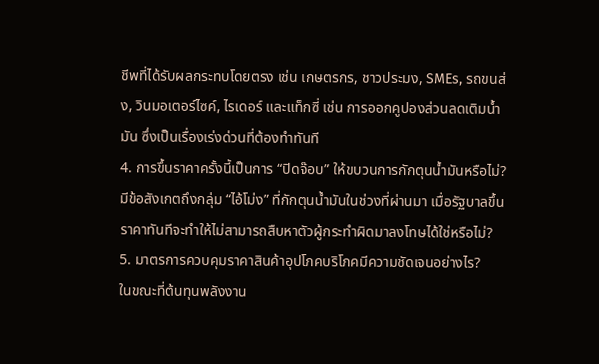ชีพที่ได้รับผลกระทบโดยตรง เช่น เกษตรกร, ชาวประมง, SMEs, รถขนส่ง, วินมอเตอร์ไซค์, ไรเดอร์ และแท็กซี่ เช่น การออกคูปองส่วนลดเติมน้ำมัน ซึ่งเป็นเรื่องเร่งด่วนที่ต้องทำทันที
4. การขึ้นราคาครั้งนี้เป็นการ “ปิดจ๊อบ” ให้ขบวนการกักตุนน้ำมันหรือไม่?
มีข้อสังเกตถึงกลุ่ม “ไอ้โม่ง” ที่กักตุนน้ำมันในช่วงที่ผ่านมา เมื่อรัฐบาลขึ้นราคาทันทีจะทำให้ไม่สามารถสืบหาตัวผู้กระทำผิดมาลงโทษได้ใช่หรือไม่?
5. มาตรการควบคุมราคาสินค้าอุปโภคบริโภคมีความชัดเจนอย่างไร?
ในขณะที่ต้นทุนพลังงาน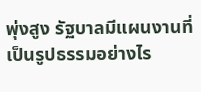พุ่งสูง รัฐบาลมีแผนงานที่เป็นรูปธรรมอย่างไร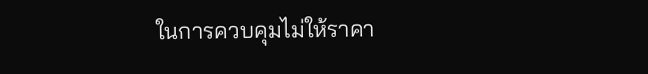ในการควบคุมไม่ให้ราคา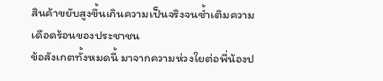สินค้าขยับสูงขึ้นเกินความเป็นจริงจนซ้ำเติมความเดือดร้อนของประชาชน
ข้อสังเกตทั้งหมดนี้ มาจากความห่วงใยต่อพี่น้องป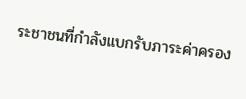ระชาชนที่กำลังแบกรับภาระค่าครอง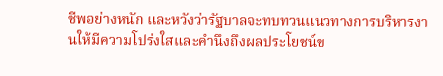ชีพอย่างหนัก และหวังว่ารัฐบาลจะทบทวนแนวทางการบริหารงานให้มีความโปร่งใสและคำนึงถึงผลประโยชน์ข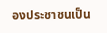องประชาชนเป็น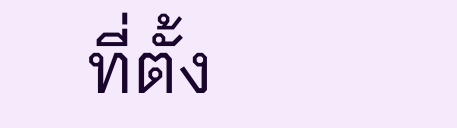ที่ตั้ง